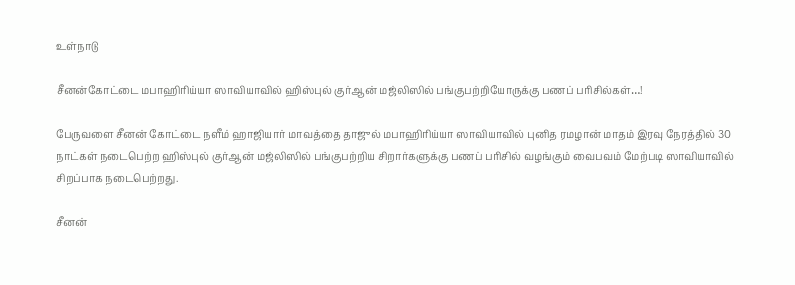உள்நாடு

சீனன்கோட்டை மபாஹிரிய்யா ஸாவியாவில் ஹிஸ்புல் குர்ஆன் மஜ்லிஸில் பங்குபற்றியோருக்கு பணப் பரிசில்கள்…!

பேருவளை சீனன் கோட்டை நளீம் ஹாஜியார் மாவத்தை தாஜுல் மபாஹிரிய்யா ஸாவியாவில் புனித ரமழான் மாதம் இரவு நேரத்தில் 30 நாட்கள் நடைபெற்ற ஹிஸ்புல் குர்ஆன் மஜ்லிஸில் பங்குபற்றிய சிறார்களுக்கு பணப் பரிசில் வழங்கும் வைபவம் மேற்படி ஸாவியாவில் சிறப்பாக நடைபெற்றது.

சீனன்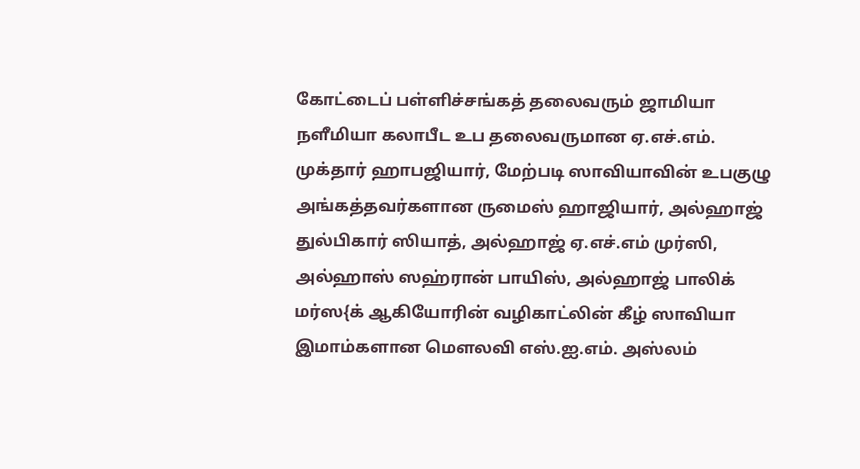கோட்டைப் பள்ளிச்சங்கத் தலைவரும் ஜாமியா நளீமியா கலாபீட உப தலைவருமான ஏ.எச்.எம். முக்தார் ஹாபஜியார், மேற்படி ஸாவியாவின் உபகுழு அங்கத்தவர்களான ருமைஸ் ஹாஜியார், அல்ஹாஜ் துல்பிகார் ஸியாத், அல்ஹாஜ் ஏ.எச்.எம் முர்ஸி, அல்ஹாஸ் ஸஹ்ரான் பாயிஸ், அல்ஹாஜ் பாலிக் மர்ஸ{க் ஆகியோரின் வழிகாட்லின் கீழ் ஸாவியா இமாம்களான மௌலவி எஸ்.ஐ.எம். அஸ்லம்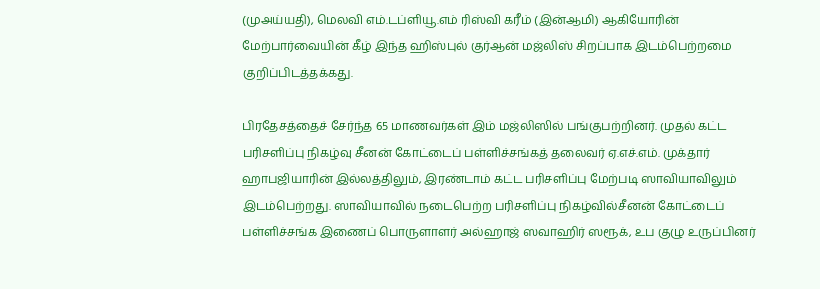(முஅய்யதி), மெலவி எம்.டப்ளியூ.எம் ரிஸ்வி கரீம் (இன்ஆமி) ஆகியோரின் மேற்பார்வையின் கீழ் இந்த ஹிஸ்புல் குர்ஆன் மஜ்லிஸ் சிறப்பாக இடம்பெற்றமை குறிப்பிடத்தக்கது.

பிரதேசத்தைச் சேர்ந்த 65 மாணவர்கள் இம் மஜ்லிஸில் பங்குபற்றினர். முதல் கட்ட பரிசளிப்பு நிகழ்வு சீனன் கோட்டைப் பள்ளிச்சங்கத் தலைவர் ஏ.எச்.எம். முக்தார் ஹாபஜியாரின் இல்லத்திலும், இரண்டாம் கட்ட பரிசளிப்பு மேற்படி ஸாவியாவிலும் இடம்பெற்றது. ஸாவியாவில் நடைபெற்ற பரிசளிப்பு நிகழ்வில்சீனன் கோட்டைப் பள்ளிச்சங்க இணைப் பொருளாளர் அல்ஹாஜ் ஸவாஹிர் ஸரூக், உப குழு உருப்பினர்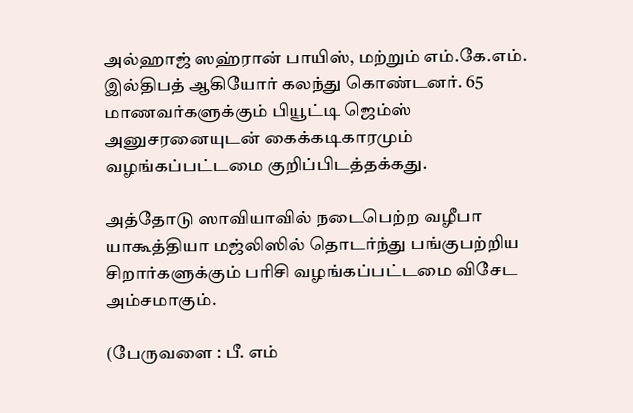அல்ஹாஜ் ஸஹ்ரான் பாயிஸ், மற்றும் எம்.கே.எம். இல்திபத் ஆகியோர் கலந்து கொண்டனர். 65 மாணவர்களுக்கும் பியூட்டி ஜெம்ஸ் அனுசரனையுடன் கைக்கடிகாரமும் வழங்கப்பட்டமை குறிப்பிடத்தக்கது.

அத்தோடு ஸாவியாவில் நடைபெற்ற வழீபா யாகூத்தியா மஜ்லிஸில் தொடர்ந்து பங்குபற்றிய சிறார்களுக்கும் பரிசி வழங்கப்பட்டமை விசேட அம்சமாகும்.

(பேருவளை : பீ. எம்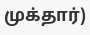முக்தார்)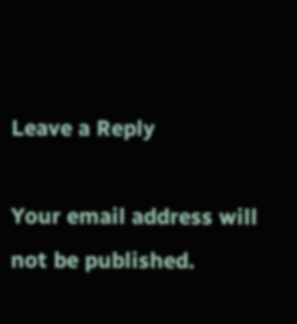Leave a Reply

Your email address will not be published.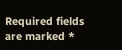Required fields are marked *